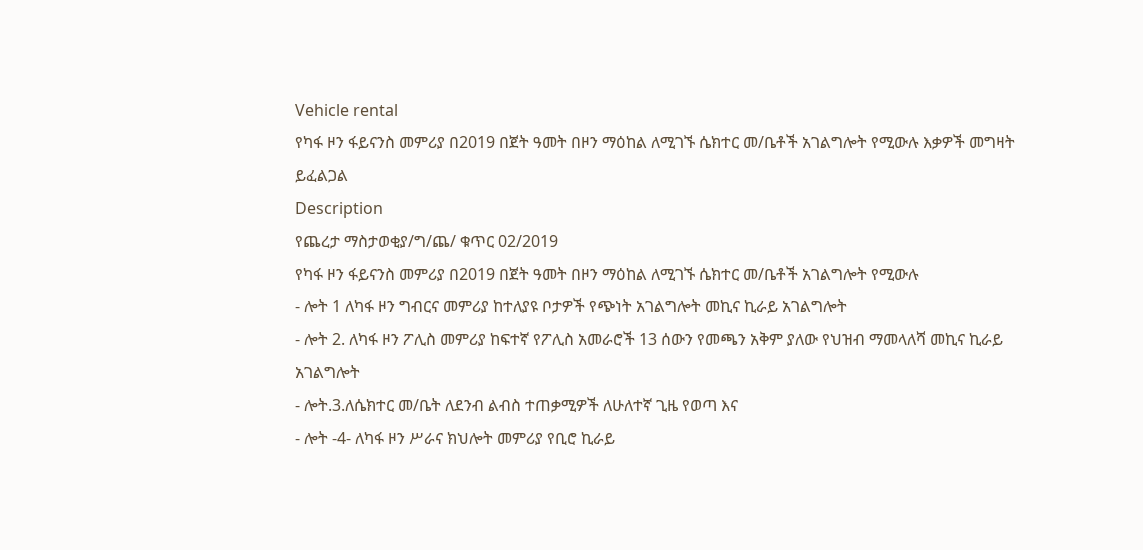Vehicle rental
የካፋ ዞን ፋይናንስ መምሪያ በ2019 በጀት ዓመት በዞን ማዕከል ለሚገኙ ሴክተር መ/ቤቶች አገልግሎት የሚውሉ እቃዎች መግዛት ይፈልጋል
Description
የጨረታ ማስታወቂያ/ግ/ጨ/ ቁጥር 02/2019
የካፋ ዞን ፋይናንስ መምሪያ በ2019 በጀት ዓመት በዞን ማዕከል ለሚገኙ ሴክተር መ/ቤቶች አገልግሎት የሚውሉ
- ሎት 1 ለካፋ ዞን ግብርና መምሪያ ከተለያዩ ቦታዎች የጭነት አገልግሎት መኪና ኪራይ አገልግሎት
- ሎት 2. ለካፋ ዞን ፖሊስ መምሪያ ከፍተኛ የፖሊስ አመራሮች 13 ሰውን የመጫን አቅም ያለው የህዝብ ማመላለሻ መኪና ኪራይ አገልግሎት
- ሎት.3.ለሴክተር መ/ቤት ለደንብ ልብስ ተጠቃሚዎች ለሁለተኛ ጊዜ የወጣ እና
- ሎት -4- ለካፋ ዞን ሥራና ክህሎት መምሪያ የቢሮ ኪራይ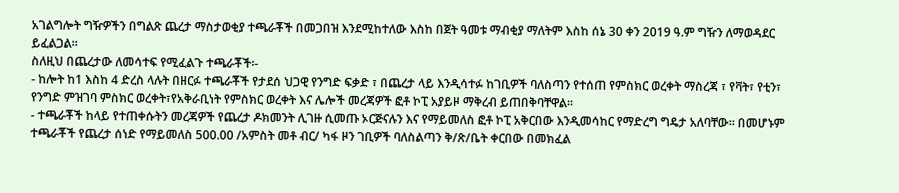አገልግሎት ግዥዎችን በግልጽ ጨረታ ማስታወቂያ ተጫራቾች በመጋበዝ እንደሚከተለው እስከ በጀት ዓመቱ ማብቂያ ማለትም እስከ ሰኔ 30 ቀን 2019 ዓ.ም ግዥን ለማወዳደር ይፈልጋል።
ስለዚህ በጨረታው ለመሳተፍ የሚፈልጉ ተጫራቾች፡-
- ከሎት ከ1 እስከ 4 ድረስ ላሉት በዘርፉ ተጫራቾች የታደሰ ህጋዊ የንግድ ፍቃድ ፣ በጨረታ ላይ እንዲሳተፉ ከገቢዎች ባለስጣን የተሰጠ የምስክር ወረቀት ማስረጃ ፣ የቫት፣ የቲን፣ የንግድ ምዝገባ ምስክር ወረቀት፣የአቅራቢነት የምስክር ወረቀት እና ሌሎች መረጃዎች ፎቶ ኮፒ አያይዞ ማቅረብ ይጠበቅባቸዋል።
- ተጫራቾች ከላይ የተጠቀሱትን መረጃዎች የጨረታ ዶክመንት ሊገዙ ሲመጡ ኦርጅናሉን እና የማይመለስ ፎቶ ኮፒ አቅርበው እንዲመሳከር የማድረግ ግዴታ አለባቸው። በመሆኑም ተጫራቾች የጨረታ ሰነድ የማይመለስ 500.00 /አምስት መቶ ብር/ ካፋ ዞን ገቢዎች ባለስልጣን ቅ/ጽ/ቤት ቀርበው በመክፈል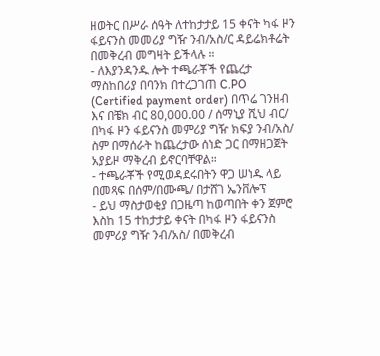ዘወትር በሥራ ሰዓት ለተከታታይ 15 ቀናት ካፋ ዞን ፋይናንስ መመሪያ ግዥ ንብ/አስ/ር ዳይሬክቶሬት በመቅረብ መግዛት ይችላሉ ።
- ለእያንዳንዱ ሎት ተጫራቾች የጨረታ ማስከበሪያ በባንክ በተረጋገጠ C.PO (Certified payment order) በጥሬ ገንዘብ እና በቼክ ብር 80,000.00 / ሰማኒያ ሺህ ብር/ በካፋ ዞን ፋይናንስ መምሪያ ግዥ ክፍያ ንብ/አስ/ ስም በማሰራት ከጨረታው ሰነድ ጋር በማዘጋጀት አያይዞ ማቅረብ ይኖርባቸዋል።
- ተጫራቾች የሚወዳደሩበትን ዋጋ ሠነዱ ላይ በመጻፍ በሰም/በሙጫ/ በታሸገ ኤንቨሎፕ
- ይህ ማስታወቂያ በጋዜጣ ከወጣበት ቀን ጀምሮ እስከ 15 ተከታታይ ቀናት በካፋ ዞን ፋይናንስ መምሪያ ግዥ ንብ/አስ/ በመቅረብ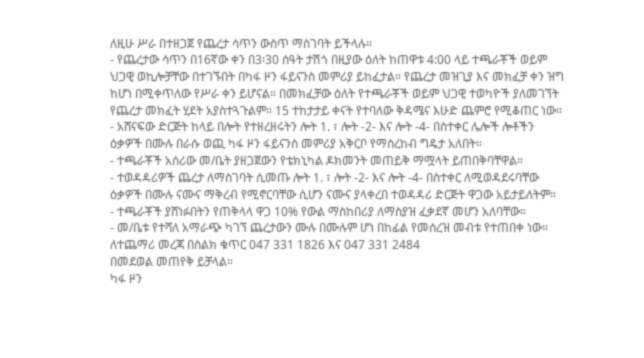ለዚሁ ሥራ በተዘጋጀ የጨረታ ሳጥን ውስጥ ማስገባት ይችላሉ።
- የጨረታው ሳጥን በ16ኛው ቀን በ3፡30 ሰዓት ታሽጎ በዚያው ዕለት ከጠዋቱ 4:00 ላይ ተጫራቾች ወይም ህጋዊ ወኪሎቻቸው በተገኙበት በካፋ ዞን ፋይናንስ መምሪያ ይከፈታል። የጨረታ መዝጊያ እና መክፈቻ ቀን ዝግ ከሆነ በሚቀጥለው የሥራ ቀን ይሆናል። በመክፈቻው ዕለት የተጫራቾች ወይም ህጋዊ ተወካዮች ያለመገኘት የጨረታ መክፈት ሂደት አያስተጓጉልም። 15 ተከታታይ ቀናት የተባለው ቅዳሜና እሁድ ጨምሮ የሚቆጠር ነው።
- አሸናፍው ድርጅት ከላይ በሎት የተዘረዘሩትን ሎት 1. ፣ ሎት -2- እና ሎት -4- በስተቀር ሌሎች ሎቶችን ዕቃዎች በሙሉ በራሱ ወጪ ካፋ ዞን ፋይናንስ መምሪያ አቅርቦ የማስረከብ ግዴታ አለበት።
- ተጫራቾች አሰሪው መ/ቤት ያዘጋጀውን የቴክኒካል ዶክመንት መጠይቅ ማሟላት ይጠበቅባቸዋል።
- ተወዳዳሪዎች ጨረታ ለማስገባት ሲመጡ ሎት 1. ፣ ሎት -2- እና ሎት -4- በስተቀር ለሚወዳደሩባቸው ዕቃዎች በሙሉ ናሙና ማቅረብ የሚኖርባቸው ሲሆን ናሙና ያላቀረበ ተወዳዳሪ ድርጅት ዋጋው አይታይለትም።
- ተጫራቾች ያሸነፉበትን የጠቅላላ ዋጋ 10% የውል ማስከበሪያ ለማስያዝ ፈቃደኛ መሆን አለባቸው።
- መ/ቤቱ የተሻለ አማራጭ ካገኘ ጨረታውን ሙሉ በሙሉም ሆነ በከፊል የመሰረዝ መብቱ የተጠበቀ ነው።
ለተጨማሪ መረጃ በስልክ ቁጥር 047 331 1826 እና 047 331 2484
በመደወል መጠየቅ ይቻላል።
ካፋ ዞን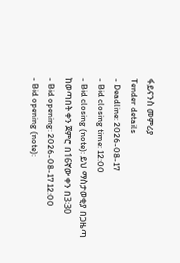ፋይናንስ መምሪያ
Tender details
- Deadline: 2026-08-17
- Bid closing time: 12:00
- Bid closing (note): ይህ ማስታወቂያ በጋዜጣ ከወጣበት ቀን ጀምሮ በ16ኛው ቀን በ3፡30
- Bid opening: 2026-08-17 12:00
- Bid opening (note):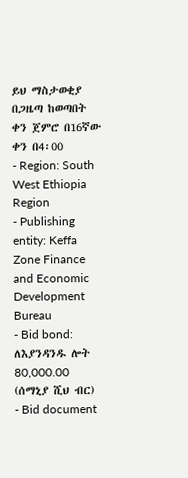ይህ ማስታወቂያ በጋዜጣ ከወጣበት ቀን ጀምሮ በ16ኛው ቀን በ4፡00
- Region: South West Ethiopia Region
- Publishing entity: Keffa Zone Finance and Economic Development Bureau
- Bid bond: ለእያንዳንዱ ሎት 80,000.00 (ሰማኒያ ሺህ ብር)
- Bid document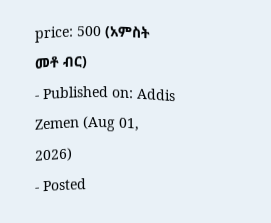price: 500 (አምስት መቶ ብር)
- Published on: Addis Zemen (Aug 01, 2026)
- Posted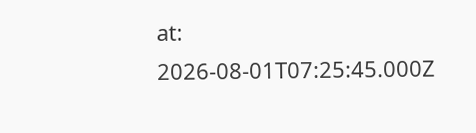at: 2026-08-01T07:25:45.000Z